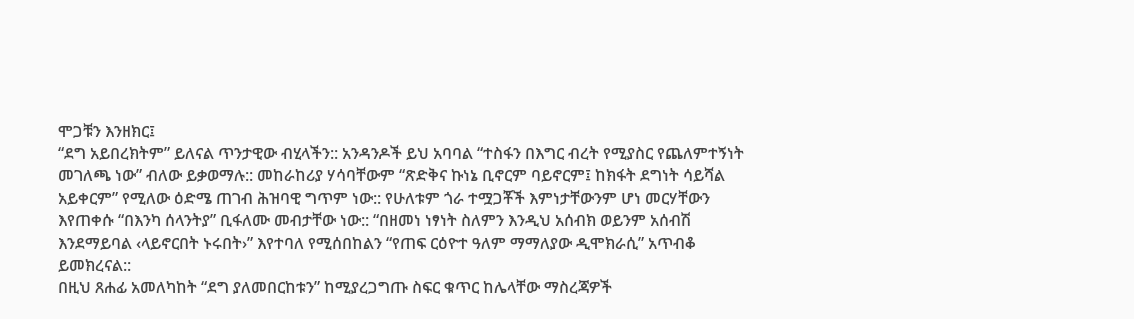ሞጋቹን እንዘክር፤
“ደግ አይበረክትም” ይለናል ጥንታዊው ብሂላችን:: አንዳንዶች ይህ አባባል “ተስፋን በእግር ብረት የሚያስር የጨለምተኝነት መገለጫ ነው” ብለው ይቃወማሉ:: መከራከሪያ ሃሳባቸውም “ጽድቅና ኩነኔ ቢኖርም ባይኖርም፤ ከክፋት ደግነት ሳይሻል አይቀርም” የሚለው ዕድሜ ጠገብ ሕዝባዊ ግጥም ነው:: የሁለቱም ጎራ ተሟጋቾች እምነታቸውንም ሆነ መርሃቸውን እየጠቀሱ “በእንካ ሰላንትያ” ቢፋለሙ መብታቸው ነው:: “በዘመነ ነፃነት ስለምን እንዲህ አሰብክ ወይንም አሰብሽ እንደማይባል ‹ላይኖርበት ኑሩበት›” እየተባለ የሚሰበከልን “የጠፍ ርዕዮተ ዓለም ማማለያው ዲሞክራሲ” አጥብቆ ይመክረናል::
በዚህ ጸሐፊ አመለካከት “ደግ ያለመበርከቱን” ከሚያረጋግጡ ስፍር ቁጥር ከሌላቸው ማስረጃዎች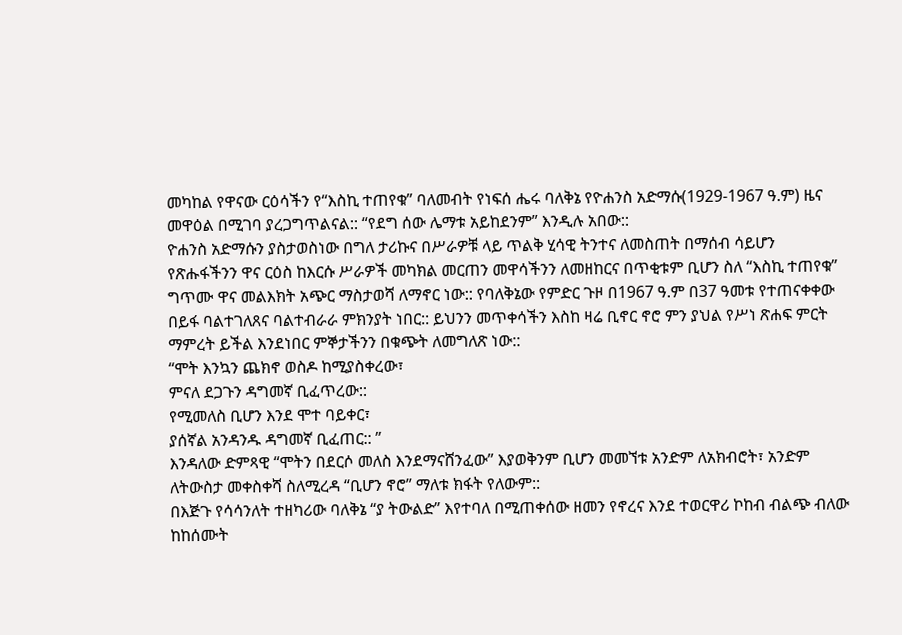መካከል የዋናው ርዕሳችን የ“እስኪ ተጠየቁ” ባለመብት የነፍሰ ሔሩ ባለቅኔ የዮሐንስ አድማሱ(1929-1967 ዓ.ም) ዜና መዋዕል በሚገባ ያረጋግጥልናል:: “የደግ ሰው ሌማቱ አይከደንም” እንዲሉ አበው::
ዮሐንስ አድማሱን ያስታወስነው በግለ ታሪኩና በሥራዎቹ ላይ ጥልቅ ሂሳዊ ትንተና ለመስጠት በማሰብ ሳይሆን የጽሑፋችንን ዋና ርዕስ ከእርሱ ሥራዎች መካክል መርጠን መዋሳችንን ለመዘከርና በጥቂቱም ቢሆን ስለ “እስኪ ተጠየቁ” ግጥሙ ዋና መልእክት አጭር ማስታወሻ ለማኖር ነው:: የባለቅኔው የምድር ጉዞ በ1967 ዓ.ም በ37 ዓመቱ የተጠናቀቀው በይፋ ባልተገለጸና ባልተብራራ ምክንያት ነበር:: ይህንን መጥቀሳችን እስከ ዛሬ ቢኖር ኖሮ ምን ያህል የሥነ ጽሐፍ ምርት ማምረት ይችል እንደነበር ምኞታችንን በቁጭት ለመግለጽ ነው::
“ሞት እንኳን ጨክኖ ወስዶ ከሚያስቀረው፣
ምናለ ደጋጉን ዳግመኛ ቢፈጥረው::
የሚመለስ ቢሆን እንደ ሞተ ባይቀር፣
ያሰኛል አንዳንዱ ዳግመኛ ቢፈጠር:: ”
እንዳለው ድምጻዊ “ሞትን በደርሶ መለስ እንደማናሸንፈው” እያወቅንም ቢሆን መመኘቱ አንድም ለአክብሮት፣ አንድም ለትውስታ መቀስቀሻ ስለሚረዳ “ቢሆን ኖሮ” ማለቱ ክፋት የለውም::
በእጅጉ የሳሳንለት ተዘካሪው ባለቅኔ “ያ ትውልድ” እየተባለ በሚጠቀሰው ዘመን የኖረና እንደ ተወርዋሪ ኮከብ ብልጭ ብለው ከከሰሙት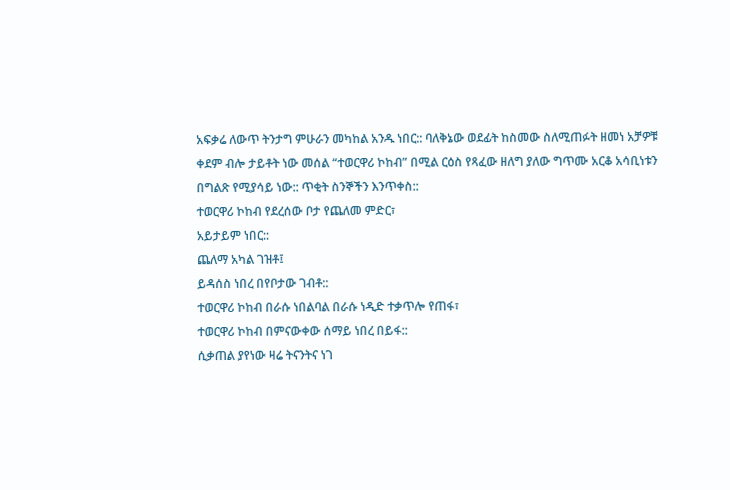አፍቃሬ ለውጥ ትንታግ ምሁራን መካከል አንዱ ነበር:: ባለቅኔው ወደፊት ከስመው ስለሚጠፉት ዘመነ አቻዎቹ ቀደም ብሎ ታይቶት ነው መሰል “ተወርዋሪ ኮከብ” በሚል ርዕስ የጻፈው ዘለግ ያለው ግጥሙ አርቆ አሳቢነቱን በግልጽ የሚያሳይ ነው:: ጥቂት ስንኞችን እንጥቀስ::
ተወርዋሪ ኮከብ የደረሰው ቦታ የጨለመ ምድር፣
አይታይም ነበር::
ጨለማ አካል ገዝቶ፤
ይዳሰስ ነበረ በየቦታው ገብቶ::
ተወርዋሪ ኮከብ በራሱ ነበልባል በራሱ ነዲድ ተቃጥሎ የጠፋ፣
ተወርዋሪ ኮከብ በምናውቀው ሰማይ ነበረ በይፋ::
ሲቃጠል ያየነው ዛሬ ትናንትና ነገ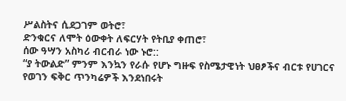ሥልስትና ሲደጋገም ወትሮ፣
ድንቁርና ለሞት ዕውቀት ለፍርሃት የትቢያ ቀጠሮ፣
ሰው ዓሣን አስካሪ ብርብራ ነው ኑሮ::
“ያ ትውልድ” ምንም እንኳን የራሱ የሆኑ ግዙፍ የስሜታዊነት ህፀፆችና ብርቱ የሀገርና የወገን ፍቅር ጥንካሬዎች እንደነበሩት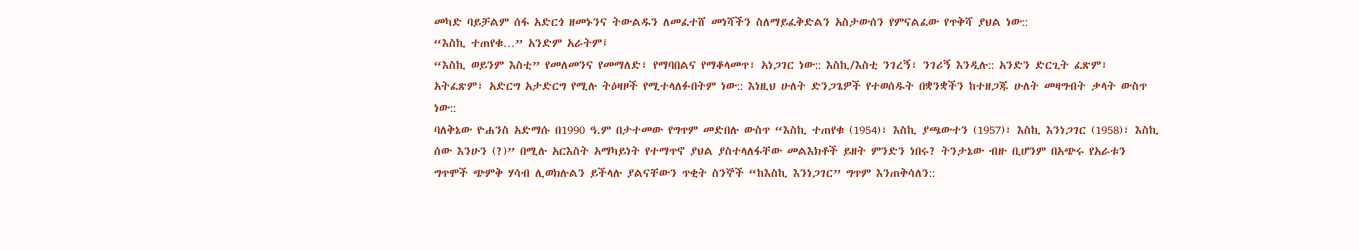መካድ ባይቻልም ሰፋ አድርጎ ዘመኑንና ትውልዱን ለመፈተሸ መነሻችን ስለማይፈቅድልን አስታውሰን የምናልፈው የጥቅሻ ያህል ነው::
“እስኪ ተጠየቁ…” አንድም አራትም፤
“እስኪ ወይንም እስቲ” የመለመንና የመማለድ፣ የማባበልና የማቆላመጥ፣ አነጋገር ነው:: እስኪ/እስቲ ንገረኝ፣ ንገሪኝ እንዲሉ:: አንድን ድርጊት ፈጽም፣ አትፈጽም፣ አድርግ አታድርግ የሚሉ ትዕዛዞች የሚተላለፉበትም ነው:: እነዚህ ሁለት ድንጋጌዎች የተወሰዱት በቋንቋችን ከተዘጋጁ ሁለት መዛግብት ቃላት ውስጥ ነው::
ባለቅኔው ዮሐንስ አድማሱ በ1990 ዓ.ም በታተመው የግጥም መድበሉ ውስጥ “እስኪ ተጠየቁ (1954)፣ እስኪ ያጫውተን (1957)፣ እስኪ እንነጋገር (1958)፣ እስኪ ሰው እንሁን (?)” በሚሉ አርእስት አማካይነት የተማጥኖ ያህል ያስተላለፋቸው መልእክቶች ይዘት ምንድን ነበሩ? ትንታኔው ብዙ ቢሆንም በአጭሩ የአራቱን ግጥሞች ጭምቅ ሃሳብ ሊወክሉልን ይችላሉ ያልናቸውን ጥቂት ስንኞች “ከእስኪ እንነጋገር” ግጥም እንጠቅሳለን::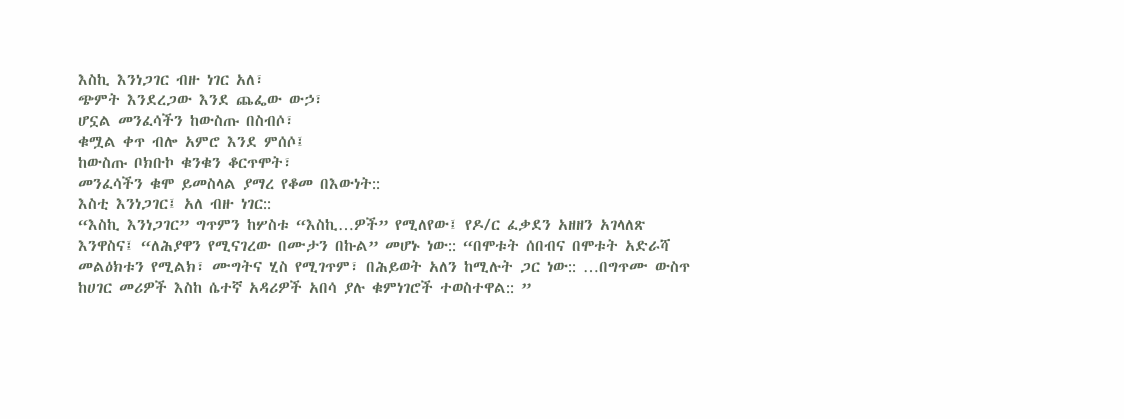እስኪ እንነጋገር ብዙ ነገር አለ፣
ጭምት እንደረጋው እንደ ጨፌው ውኃ፣
ሆኗል መንፈሳችን ከውስጡ በስብሶ፣
ቁሟል ቀጥ ብሎ አምሮ እንደ ምሰሶ፤
ከውስጡ ቦክቡኮ ቁንቁን ቆርጥሞት፣
መንፈሳችን ቁሞ ይመስላል ያማረ የቆመ በእውነት::
እስቲ እንነጋገር፤ አለ ብዙ ነገር::
“እስኪ እንነጋገር” ግጥምን ከሦስቱ “እስኪ…ዎች” የሚለየው፤ የዶ/ር ፈቃደን አዘዘን አገላለጽ እንዋስና፤ “ለሕያዋን የሚናገረው በሙታን በኩል” መሆኑ ነው:: “በሞቱት ሰበብና በሞቱት አድራሻ መልዕክቱን የሚልክ፣ ሙግትና ሂስ የሚገጥም፣ በሕይወት አለን ከሚሉት ጋር ነው:: …በግጥሙ ውስጥ ከሀገር መሪዎች እስከ ሴተኛ አዳሪዎች አበሳ ያሉ ቁምነገሮች ተወስተዋል:: ”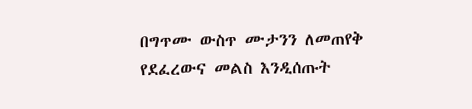በግጥሙ ውስጥ ሙታንን ለመጠየቅ የደፈረውና መልስ እንዲሰጡት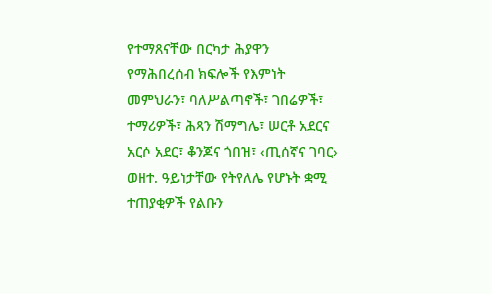የተማጸናቸው በርካታ ሕያዋን የማሕበረሰብ ክፍሎች የእምነት መምህራን፣ ባለሥልጣኖች፣ ገበሬዎች፣ ተማሪዎች፣ ሕጻን ሽማግሌ፣ ሠርቶ አደርና አርሶ አደር፣ ቆንጆና ጎበዝ፣ ‹ጢሰኛና ገባር› ወዘተ. ዓይነታቸው የትየለሌ የሆኑት ቋሚ ተጠያቂዎች የልቡን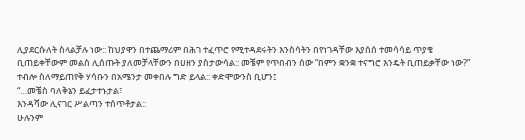ሊያደርሱለት ስላልቻሉ ነው:: ከህያዋን በተጨማሪም በሕገ ተፈጥሮ የሚተዳደሩትን እንስሳትን በየነገዳቸው እያሰሰ ተመሳሳይ ጥያቄ ቢጠይቀቸውም መልስ ሊሰጡት ያለመቻላቸውን በሀዘን ያስታውሳል:: መቼም የጥበብን ሰው “በምን ቋንቋ ተናግሮ እንዴት ቢጠይቃቸው ነው?” ተብሎ ስለማይጠየቅ ሃሳቡን በአሜንታ መቀበሉ ግድ ይላል:: ቀድሞውንስ ቢሆን፤
“…መቼስ ባለቅኔን ይፈታተኑታል፣
እንዳሻው ሊናገር ሥልጣን ተሰጥቶታል::
ሁሉንም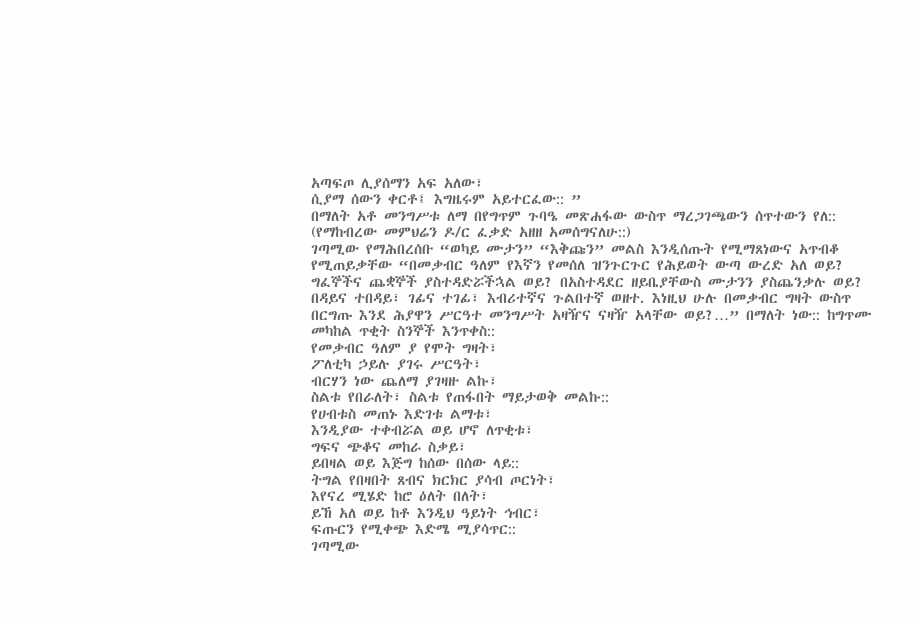አጣፍጦ ሊያሰማን አፍ አለው፣
ሲያማ ሰውን ቀርቶ፤ እግዜሩም አይተርፈው:: ”
በማለት አቶ መንግሥቱ ለማ በየግጥም ጉባዔ መጽሐፋው ውስጥ ማረጋገጫውን ሰጥተውን የለ:: (የማከብረው መምህሬን ዶ/ር ፈቃድ አዘዘ አመሰግናለሁ::)
ገጣሚው የማሕበረሰቡ “ወካይ ሙታን” “እቅጩን” መልስ እንዲሰጡት የሚማጸነውና አጥብቆ የሚጠይቃቸው “በመቃብር ዓለም የእኛን የመሰለ ዝንጉርጉር የሕይወት ውጣ ውረድ አለ ወይ? ግፈኞችና ጨቋኞች ያስተዳድሯችኋል ወይ? በአስተዳደር ዘይቤያቸውስ ሙታንን ያስጨንቃሉ ወይ? በዳይና ተበዳይ፣ ገፊና ተገፊ፣ እብሪተኛና ጉልበተኛ ወዘተ. እነዚህ ሁሉ በመቃብር ግዛት ውስጥ በርግጡ እንደ ሕያዋን ሥርዓተ መንግሥት አዛዥና ናዛዥ አላቸው ወይ?…” በማለት ነው:: ከግጥሙ መካከል ጥቂት ስንኞች እንጥቀስ::
የመቃብር ዓለም ያ የሞት ግዛት፣
ፖለቲካ ኃይሉ ያገሩ ሥርዓት፣
ብርሃን ነው ጨለማ ያገዛዙ ልኩ፣
ስልቱ የበራለት፣ ስልቱ የጠፋበት ማይታወቅ መልኩ::
የሀብቱስ መጠኑ እድገቱ ልማቱ፣
እንዲያው ተቀብሯል ወይ ሆኖ ለጥቂቱ፣
ግፍና ጭቆና መከራ ስቃይ፣
ይበዛል ወይ እጅግ ከሰው በሰው ላይ::
ትግል የበዛበት ጸብና ክርክር ያሳብ ጦርነት፣
እየናረ ሚሄድ ከሮ ዕለት በለት፣
ይኸ አለ ወይ ከቶ እንዲህ ዓይነት ኅብር፣
ፍጡርን የሚቀጭ እድሜ ሚያሳጥር::
ገጣሚው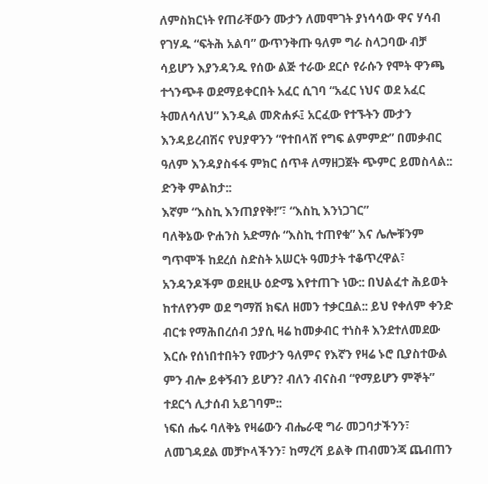ለምስክርነት የጠራቸውን ሙታን ለመሞገት ያነሳሳው ዋና ሃሳብ የገሃዱ “ፍትሕ አልባ” ውጥንቅጡ ዓለም ግራ ስላጋባው ብቻ ሳይሆን እያንዳንዱ የሰው ልጅ ተራው ደርሶ የራሱን የሞት ዋንጫ ተጎንጭቶ ወደማይቀርበት አፈር ሲገባ “አፈር ነህና ወደ አፈር ትመለሳለህ” እንዲል መጽሐፉ፤ አርፈው የተኙትን ሙታን እንዳይረብሽና የህያዋንን “የተበላሸ የግፍ ልምምድ” በመቃብር ዓለም እንዳያስፋፋ ምክር ሰጥቶ ለማዘጋጀት ጭምር ይመስላል:: ድንቅ ምልከታ::
እኛም “እስኪ እንጠያየቅ!”፣ “እስኪ እንነጋገር”
ባለቅኔው ዮሐንስ አድማሱ “እስኪ ተጠየቁ” እና ሌሎቹንም ግጥሞች ከደረሰ ስድስት አሠርት ዓመታት ተቆጥረዋል፣ አንዳንዶችም ወደዚሁ ዕድሜ እየተጠጉ ነው:: በህልፈተ ሕይወት ከተለየንም ወደ ግማሽ ክፍለ ዘመን ተቃርቧል:: ይህ የቀለም ቀንድ ብርቱ የማሕበረሰብ ኃያሲ ዛሬ ከመቃብር ተነስቶ እንደተለመደው እርሱ የሰነበተበትን የሙታን ዓለምና የእኛን የዛሬ ኑሮ ቢያስተውል ምን ብሎ ይቀኝብን ይሆን? ብለን ብናስብ “የማይሆን ምኞት” ተደርጎ ሊታሰብ አይገባም::
ነፍሰ ሔሩ ባለቅኔ የዛሬውን ብሔራዊ ግራ መጋባታችንን፣ ለመገዳደል መቻኮላችንን፣ ከማረሻ ይልቅ ጠብመንጃ ጨብጠን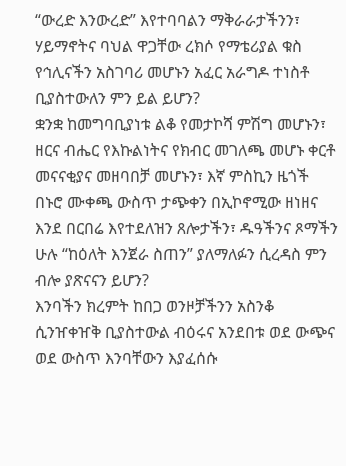“ውረድ እንውረድ” እየተባባልን ማቅራራታችንን፣ ሃይማኖትና ባህል ዋጋቸው ረክሶ የማቴሪያል ቁስ የኅሊናችን አስገባሪ መሆኑን አፈር አራግዶ ተነስቶ ቢያስተውለን ምን ይል ይሆን?
ቋንቋ ከመግባቢያነቱ ልቆ የመታኮሻ ምሽግ መሆኑን፣ ዘርና ብሔር የእኩልነትና የክብር መገለጫ መሆኑ ቀርቶ መናናቂያና መዘባበቻ መሆኑን፣ እኛ ምስኪን ዜጎች በኑሮ ሙቀጫ ውስጥ ታጭቀን በኢኮኖሚው ዘነዘና እንደ በርበሬ እየተደለዝን ጸሎታችን፣ ዱዓችንና ጾማችን ሁሉ “ከዕለት እንጀራ ስጠን” ያለማለፉን ሲረዳስ ምን ብሎ ያጽናናን ይሆን?
እንባችን ክረምት ከበጋ ወንዞቻችንን አስንቆ ሲንዠቀዠቅ ቢያስተውል ብዕሩና አንደበቱ ወደ ውጭና ወደ ውስጥ እንባቸውን እያፈሰሱ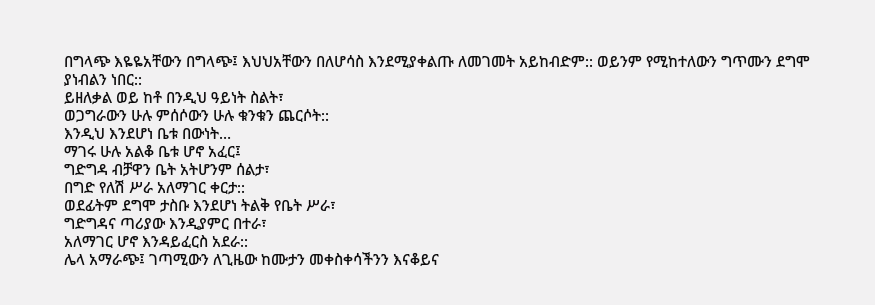በግላጭ እዬዬአቸውን በግላጭ፤ እህህአቸውን በለሆሳስ እንደሚያቀልጡ ለመገመት አይከብድም:: ወይንም የሚከተለውን ግጥሙን ደግሞ ያነብልን ነበር::
ይዘለቃል ወይ ከቶ በንዲህ ዓይነት ስልት፣
ወጋግራውን ሁሉ ምሰሶውን ሁሉ ቁንቁን ጨርሶት::
እንዲህ እንደሆነ ቤቱ በውነት…
ማገሩ ሁሉ አልቆ ቤቱ ሆኖ አፈር፤
ግድግዳ ብቻዋን ቤት አትሆንም ሰልታ፣
በግድ የለሽ ሥራ አለማገር ቀርታ::
ወደፊትም ደግሞ ታስቡ እንደሆነ ትልቅ የቤት ሥራ፣
ግድግዳና ጣሪያው እንዲያምር በተራ፣
አለማገር ሆኖ እንዳይፈርስ አደራ::
ሌላ አማራጭ፤ ገጣሚውን ለጊዜው ከሙታን መቀስቀሳችንን እናቆይና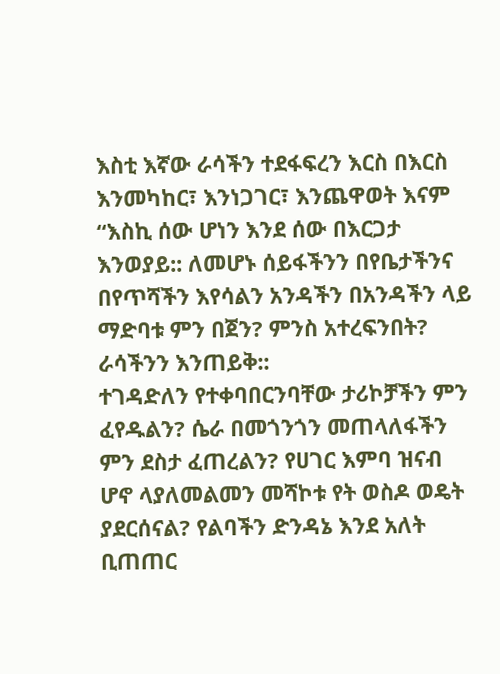እስቲ እኛው ራሳችን ተደፋፍረን እርስ በእርስ እንመካከር፣ እንነጋገር፣ እንጨዋወት እናም “እስኪ ሰው ሆነን እንደ ሰው በእርጋታ እንወያይ:: ለመሆኑ ሰይፋችንን በየቤታችንና በየጥሻችን እየሳልን አንዳችን በአንዳችን ላይ ማድባቱ ምን በጀን? ምንስ አተረፍንበት? ራሳችንን እንጠይቅ::
ተገዳድለን የተቀባበርንባቸው ታሪኮቻችን ምን ፈየዱልን? ሴራ በመጎንጎን መጠላለፋችን ምን ደስታ ፈጠረልን? የሀገር እምባ ዝናብ ሆኖ ላያለመልመን መሻኮቱ የት ወስዶ ወዴት ያደርሰናል? የልባችን ድንዳኔ እንደ አለት ቢጠጠር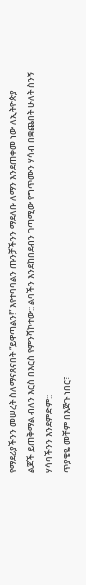የማደሪያችንን መሠረት ስለማናጸናበት “ይዋጣልን!” እየተባባልን ጡንቻችንን ማደለቡ ለማን እንደጠቀመ ነው ለኢትዮጵያ ልጆች ይጠቅማል ብለን እርስ በእርስ የምንሻኮተው:: ልባችን እንደከበደብን ገጣሚው የግጥሙን ሃሳብ በቋጨበት ሁለት ስንኝ ሃሳባችንን እንደምድም::
ጥያቄዬ መቸም በእጅጉ ነበር፣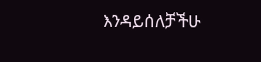እንዳይሰለቻችሁ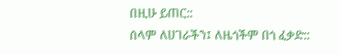በዚሁ ይጠር::
ሰላም ለሀገራችን፤ ለዜጎችም በጎ ፈቃድ::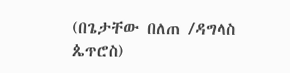(በጌታቸው በለጠ /ዳግላስ ጴጥሮስ)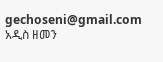gechoseni@gmail.com
አዲስ ዘመን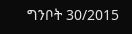ግንቦት 30/2015